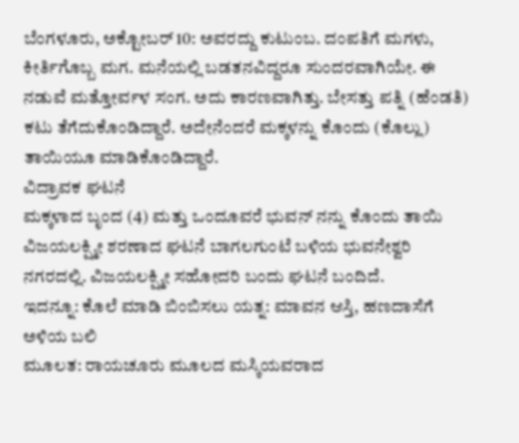ಬೆಂಗಳೂರು, ಅಕ್ಟೋಬರ್ 10: ಅವರದ್ದು ಕುಟುಂಬ. ದಂಪತಿಗೆ ಮಗಳು, ಕೀರ್ತಿಗೊಬ್ಬ ಮಗ. ಮನೆಯಲ್ಲಿ ಬಡತನವಿದ್ದರೂ ಸುಂದರವಾಗಿಯೇ. ಈ ನಡುವೆ ಮತ್ತೋರ್ವಳ ಸಂಗ. ಅದು ಕಾರಣವಾಗಿತ್ತು. ಬೇಸತ್ತು ಪತ್ನಿ (ಹೆಂಡತಿ) ಕಟು ತೆಗೆದುಕೊಂಡಿದ್ದಾರೆ. ಅದೇನೆಂದರೆ ಮಕ್ಕಳನ್ನು ಕೊಂದು (ಕೊಲ್ಲು) ತಾಯಿಯೂ ಮಾಡಿಕೊಂಡಿದ್ದಾರೆ.
ವಿದ್ರಾವಕ ಘಟನೆ
ಮಕ್ಕಳಾದ ಬೃಂದ (4) ಮತ್ತು ಒಂದೂವರೆ ಭುವನ್ ನನ್ನು ಕೊಂದು ತಾಯಿ ವಿಜಯಲಕ್ಷ್ಮೀ ಶರಣಾದ ಘಟನೆ ಬಾಗಲಗುಂಟೆ ಬಳಿಯ ಭುವನೇಶ್ವರಿ ನಗರದಲ್ಲಿ. ವಿಜಯಲಕ್ಷ್ಮೀ ಸಹೋದರಿ ಬಂದು ಘಟನೆ ಬಂದಿದೆ.
ಇದನ್ನೂ: ಕೊಲೆ ಮಾಡಿ ಬಿಂಬಿಸಲು ಯತ್ನ: ಮಾವನ ಆಸ್ತಿ, ಹಣದಾಸೆಗೆ ಅಳಿಯ ಬಲಿ
ಮೂಲತ: ರಾಯಚೂರು ಮೂಲದ ಮಸ್ಕಿಯವರಾದ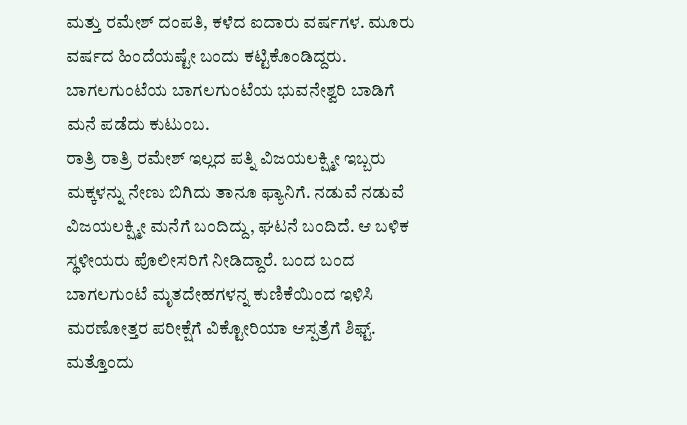ಮತ್ತು ರಮೇಶ್ ದಂಪತಿ, ಕಳೆದ ಐದಾರು ವರ್ಷಗಳ. ಮೂರು ವರ್ಷದ ಹಿಂದೆಯಷ್ಟೇ ಬಂದು ಕಟ್ಟಿಕೊಂಡಿದ್ದರು. ಬಾಗಲಗುಂಟೆಯ ಬಾಗಲಗುಂಟೆಯ ಭುವನೇಶ್ವರಿ ಬಾಡಿಗೆ ಮನೆ ಪಡೆದು ಕುಟುಂಬ.
ರಾತ್ರಿ ರಾತ್ರಿ ರಮೇಶ್ ಇಲ್ಲದ ಪತ್ನಿ ವಿಜಯಲಕ್ಷ್ಮೀ ಇಬ್ಬರು ಮಕ್ಕಳನ್ನು ನೇಣು ಬಿಗಿದು ತಾನೂ ಫ್ಯಾನಿಗೆ. ನಡುವೆ ನಡುವೆ ವಿಜಯಲಕ್ಷ್ಮೀ ಮನೆಗೆ ಬಂದಿದ್ದು, ಘಟನೆ ಬಂದಿದೆ. ಆ ಬಳಿಕ ಸ್ಥಳೀಯರು ಪೊಲೀಸರಿಗೆ ನೀಡಿದ್ದಾರೆ. ಬಂದ ಬಂದ ಬಾಗಲಗುಂಟೆ ಮೃತದೇಹಗಳನ್ನ ಕುಣಿಕೆಯಿಂದ ಇಳಿಸಿ ಮರಣೋತ್ತರ ಪರೀಕ್ಷೆಗೆ ವಿಕ್ಟೋರಿಯಾ ಆಸ್ಪತ್ರೆಗೆ ಶಿಫ್ಟ್.
ಮತ್ತೊಂದು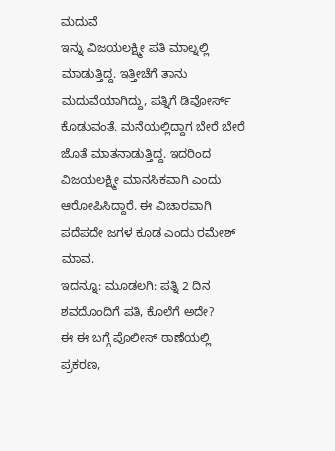ಮದುವೆ
ಇನ್ನು ವಿಜಯಲಕ್ಷ್ಮೀ ಪತಿ ಮಾಲ್ನಲ್ಲಿ ಮಾಡುತ್ತಿದ್ದ. ಇತ್ತೀಚೆಗೆ ತಾನು ಮದುವೆಯಾಗಿದ್ದು, ಪತ್ನಿಗೆ ಡಿವೋರ್ಸ್ ಕೊಡುವಂತೆ. ಮನೆಯಲ್ಲಿದ್ದಾಗ ಬೇರೆ ಬೇರೆ ಜೊತೆ ಮಾತನಾಡುತ್ತಿದ್ದ. ಇದರಿಂದ ವಿಜಯಲಕ್ಷ್ಮೀ ಮಾನಸಿಕವಾಗಿ ಎಂದು ಆರೋಪಿಸಿದ್ದಾರೆ. ಈ ವಿಚಾರವಾಗಿ ಪದೆಪದೇ ಜಗಳ ಕೂಡ ಎಂದು ರಮೇಶ್ ಮಾವ.
ಇದನ್ನೂ: ಮೂಡಲಗಿ: ಪತ್ನಿ 2 ದಿನ ಶವದೊಂದಿಗೆ ಪತಿ, ಕೊಲೆಗೆ ಅದೇ?
ಈ ಈ ಬಗ್ಗೆ ಪೊಲೀಸ್ ಠಾಣೆಯಲ್ಲಿ ಪ್ರಕರಣ,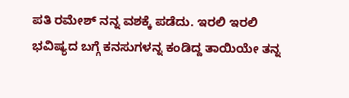ಪತಿ ರಮೇಶ್ ನನ್ನ ವಶಕ್ಕೆ ಪಡೆದು. ಇರಲಿ ಇರಲಿ ಭವಿಷ್ಯದ ಬಗ್ಗೆ ಕನಸುಗಳನ್ನ ಕಂಡಿದ್ದ ತಾಯಿಯೇ ತನ್ನ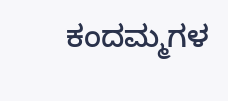ಕಂದಮ್ಮಗಳ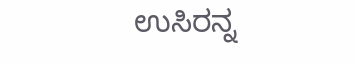ಉಸಿರನ್ನ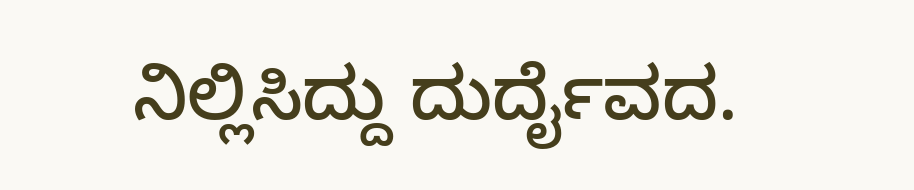ನಿಲ್ಲಿಸಿದ್ದು ದುರ್ದೈವದ.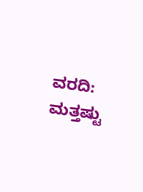ವರದಿ:
ಮತ್ತಷ್ಟು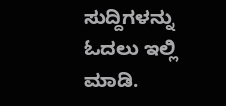ಸುದ್ದಿಗಳನ್ನು ಓದಲು ಇಲ್ಲಿ ಮಾಡಿ.